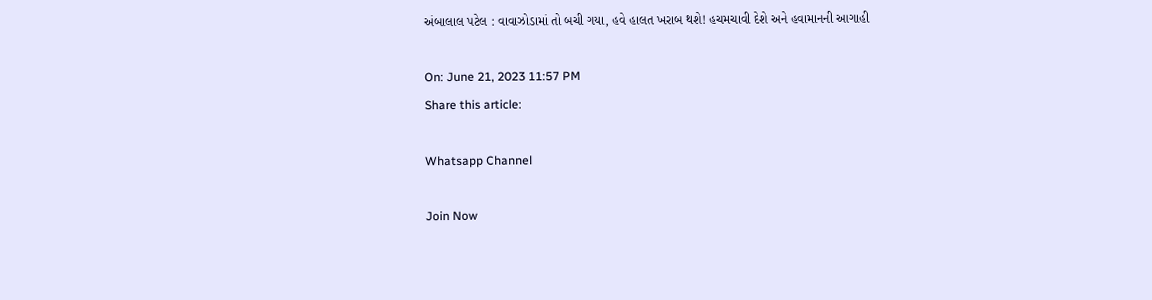અંબાલાલ પટેલ : વાવાઝોડામાં તો બચી ગયા, હવે હાલત ખરાબ થશે! હચમચાવી દેશે અને હવામાનની આગાહી

On: June 21, 2023 11:57 PM
Share this article:

Whatsapp Channel

Join Now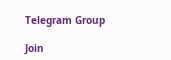Telegram Group

Join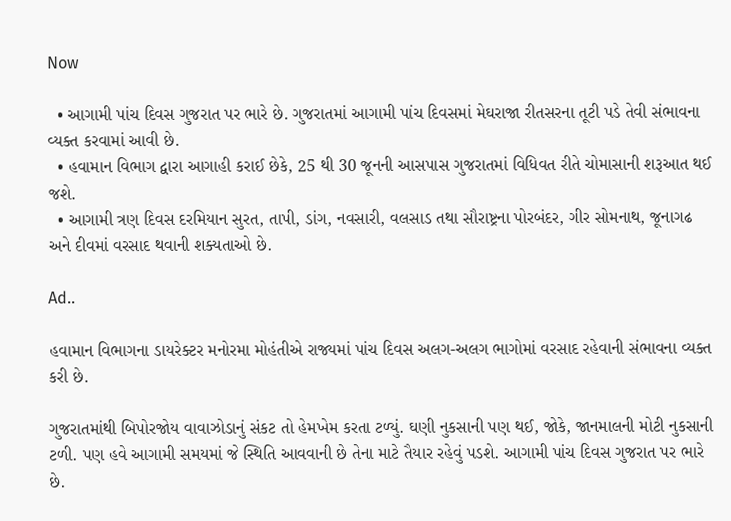Now

  • આગામી પાંચ દિવસ ગુજરાત પર ભારે છે. ગુજરાતમાં આગામી પાંચ દિવસમાં મેઘરાજા રીતસરના તૂટી પડે તેવી સંભાવના વ્યક્ત કરવામાં આવી છે.
  • હવામાન વિભાગ દ્વારા આગાહી કરાઈ છેકે, 25 થી 30 જૂનની આસપાસ ગુજરાતમાં વિધિવત રીતે ચોમાસાની શરૂઆત થઈ જશે.
  • આગામી ત્રણ દિવસ દરમિયાન સુરત, તાપી, ડાંગ, નવસારી, વલસાડ તથા સૌરાષ્ટ્રના પોરબંદર, ગીર સોમનાથ, જૂનાગઢ અને દીવમાં વરસાદ થવાની શક્યતાઓ છે.

Ad..

હવામાન વિભાગના ડાયરેક્ટર મનોરમા મોહંતીએ રાજ્યમાં પાંચ દિવસ અલગ-અલગ ભાગોમાં વરસાદ રહેવાની સંભાવના વ્યક્ત કરી છે.

ગુજરાતમાંથી બિપોરજોય વાવાઝોડાનું સંકટ તો હેમખેમ કરતા ટળ્યું. ઘણી નુકસાની પણ થઈ, જોકે, જાનમાલની મોટી નુકસાની ટળી. પણ હવે આગામી સમયમાં જે સ્થિતિ આવવાની છે તેના માટે તૈયાર રહેવું પડશે. આગામી પાંચ દિવસ ગુજરાત પર ભારે છે.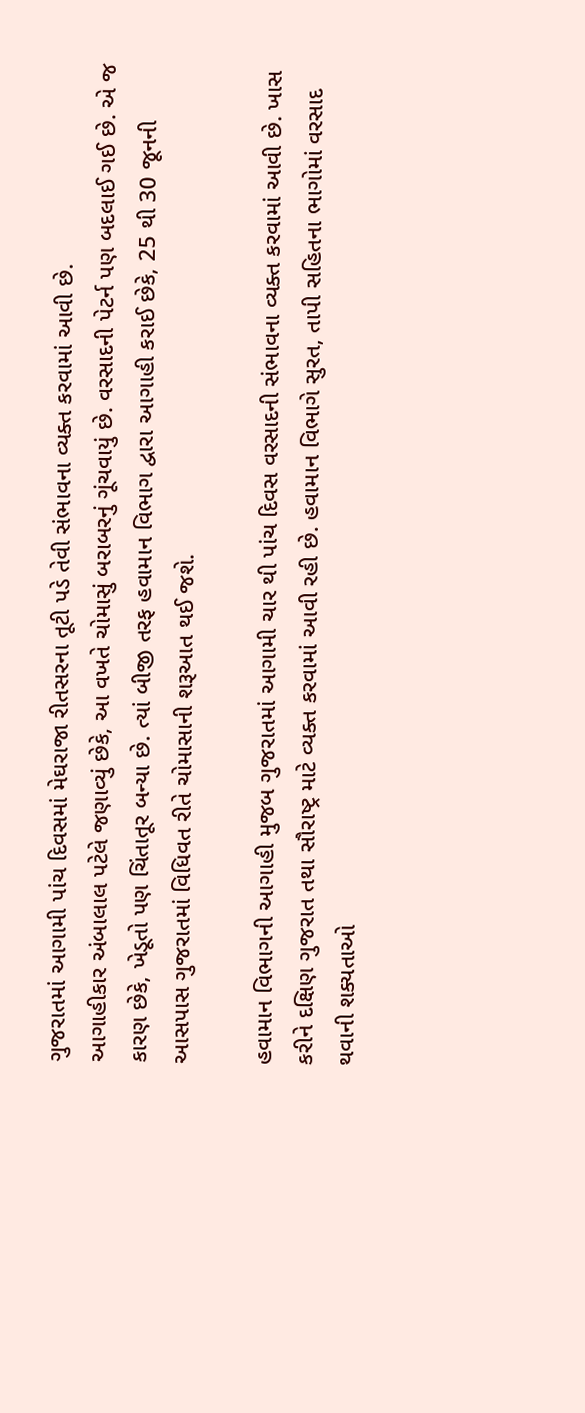ગુજરાતમાં આગામી પાંચ દિવસમાં મેઘરાજા રીતસરના તૂટી પડે તેવી સંભાવના વ્યક્ત કરવામાં આવી છે.
આગાહીકાર અંબાલાલ પટેલે જણાવ્યું છેકે, આ વખતે ચોમાસું બરાબરનું ગૂંચવાયું છે. વરસાદની પેટર્ન પણ બદલાઈ ગઈ છે. એ જ કારણ છેકે, ખેડૂતો પણ ચિંતાતૂર બન્યા છે. ત્યાં બીજી તરફ હવામાન વિભાગ દ્વારા આગાહી કરાઈ છેકે, 25 થી 30 જૂનની આસપાસ ગુજરાતમાં વિધિવત રીતે ચોમાસાની શરૂઆત થઈ જશે.

હવામાન વિભાગની આગાહી મુજબ ગુજરાતમાં આગામી ચાર થી પાંચ દિવસ વરસાદની સંભાવના વ્યક્ત કરવામાં આવી છે. ખાસ કરીને દક્ષિણ ગુજરાત તથા સૌરાષ્ટ્ર માટે વ્યક્ત કરવામાં આવી રહી છે. હવામાન વિભાગે સુરત, તાપી સહિતના ભાગોમાં વરસાદ થવાની શક્યતાઓ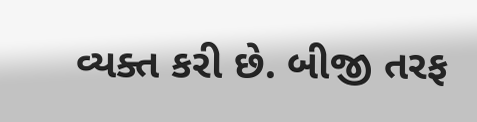વ્યક્ત કરી છે. બીજી તરફ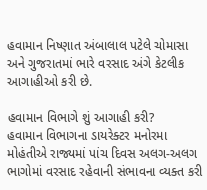હવામાન નિષ્ણાત અંબાલાલ પટેલે ચોમાસા અને ગુજરાતમાં ભારે વરસાદ અંગે કેટલીક આગાહીઓ કરી છે.

હવામાન વિભાગે શું આગાહી કરી?
હવામાન વિભાગના ડાયરેક્ટર મનોરમા મોહંતીએ રાજ્યમાં પાંચ દિવસ અલગ-અલગ ભાગોમાં વરસાદ રહેવાની સંભાવના વ્યક્ત કરી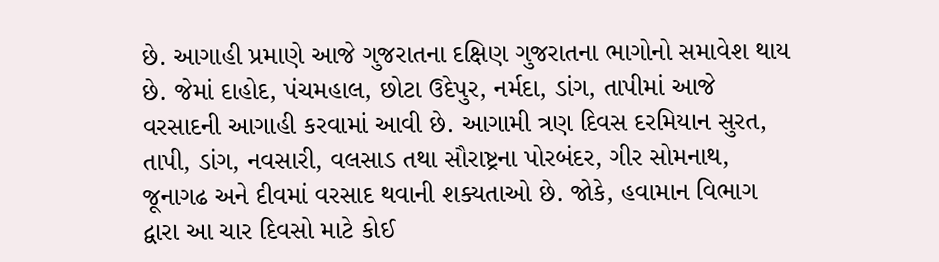છે. આગાહી પ્રમાણે આજે ગુજરાતના દક્ષિણ ગુજરાતના ભાગોનો સમાવેશ થાય છે. જેમાં દાહોદ, પંચમહાલ, છોટા ઉદેપુર, નર્મદા, ડાંગ, તાપીમાં આજે વરસાદની આગાહી કરવામાં આવી છે. આગામી ત્રણ દિવસ દરમિયાન સુરત, તાપી, ડાંગ, નવસારી, વલસાડ તથા સૌરાષ્ટ્રના પોરબંદર, ગીર સોમનાથ, જૂનાગઢ અને દીવમાં વરસાદ થવાની શક્યતાઓ છે. જોકે, હવામાન વિભાગ દ્વારા આ ચાર દિવસો માટે કોઈ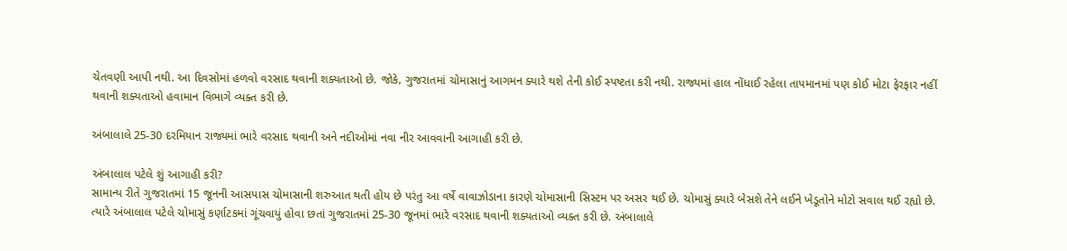ચેતવણી આપી નથી. આ દિવસોમાં હળવો વરસાદ થવાની શક્યતાઓ છે. જોકે, ગુજરાતમાં ચોમાસાનું આગમન ક્યારે થશે તેની કોઈ સ્પષ્ટતા કરી નથી. રાજ્યમાં હાલ નોંધાઈ રહેલા તાપમાનમાં પણ કોઈ મોટા ફેરફાર નહીં થવાની શક્યતાઓ હવામાન વિભાગે વ્યક્ત કરી છે.

અંબાલાલે 25-30 દરમિયાન રાજ્યમાં ભારે વરસાદ થવાની અને નદીઓમાં નવા નીર આવવાની આગાહી કરી છે.

અંબાલાલ પટેલે શું આગાહી કરી?
સામાન્ય રીતે ગુજરાતમાં 15 જૂનની આસપાસ ચોમાસાની શરુઆત થતી હોય છે પરંતુ આ વર્ષે વાવાઝોડાના કારણે ચોમાસાની સિસ્ટમ પર અસર થઈ છે. ચોમાસું ક્યારે બેસશે તેને લઈને ખેડૂતોને મોટો સવાલ થઈ રહ્યો છે. ત્યારે અંબાલાલ પટેલે ચોમાસું કર્ણાટકમાં ગૂંચવાયું હોવા છતાં ગુજરાતમાં 25-30 જૂનમાં ભારે વરસાદ થવાની શક્યતાઓ વ્યક્ત કરી છે. અંબાલાલે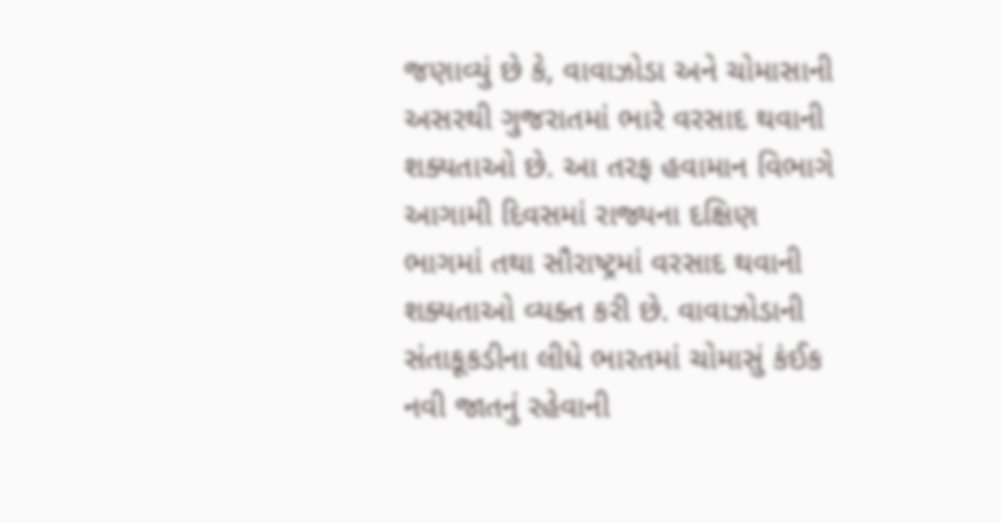જણાવ્યું છે કે, વાવાઝોડા અને ચોમાસાની અસરથી ગુજરાતમાં ભારે વરસાદ થવાની શક્યતાઓ છે. આ તરફ હવામાન વિભાગે આગામી દિવસમાં રાજ્યના દક્ષિણ ભાગમાં તથા સૌરાષ્ટ્રમાં વરસાદ થવાની શક્યતાઓ વ્યક્ત કરી છે. વાવાઝોડાની સંતાકૂકડીના લીધે ભારતમાં ચોમાસું કંઈક નવી જાતનું રહેવાની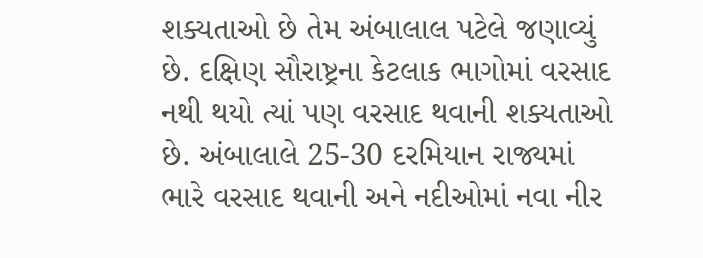શક્યતાઓ છે તેમ અંબાલાલ પટેલે જણાવ્યું છે. દક્ષિણ સૌરાષ્ટ્રના કેટલાક ભાગોમાં વરસાદ નથી થયો ત્યાં પણ વરસાદ થવાની શક્યતાઓ છે. અંબાલાલે 25-30 દરમિયાન રાજ્યમાં ભારે વરસાદ થવાની અને નદીઓમાં નવા નીર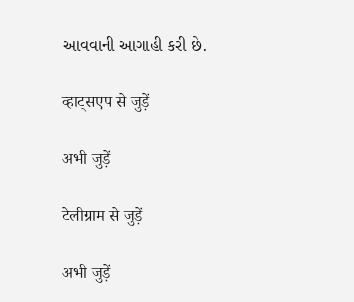આવવાની આગાહી કરી છે.

व्हाट्सएप से जुड़ें

अभी जुड़ें

टेलीग्राम से जुड़ें

अभी जुड़ें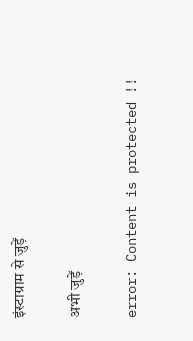इंस्टाग्राम से जुड़ें

अभी जुड़ें

error: Content is protected !!